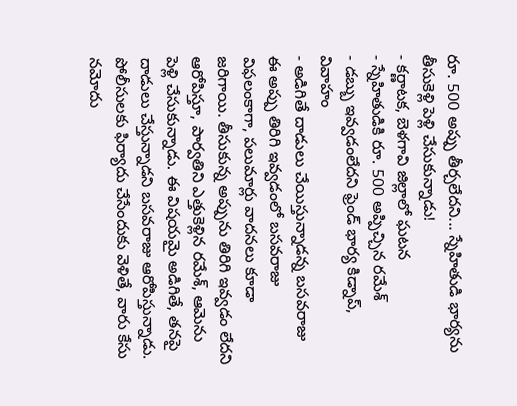రూ. 500 అప్పు తీర్చలేదని... స్నేహితుడి భార్యను తీసుకెళ్లి పెళ్లి చేసుకున్నాడు!
- కర్ణాటక, బెళగావి జిల్లాలో ఘటన
- స్నేహితుడికి రూ. 500 అప్పిచ్చిన రమేశ్
- డబ్బు ఇవ్వడంలేదని ఫ్రెండ్ భార్య కిడ్నాప్, వివాహం
- అడిగితే దాడులు చేయిస్తున్నాడన్న బసవరాజు
ఈ అప్పు తిరిగి ఇవ్వడంలో బసవరాజు విఫలంకాగా, పలుమార్లు వాదనలు కూడా జరిగాయి. తీసుకున్న అప్పును తిరిగి ఇవ్వడం లేదని ఆరోపిస్తూ, పార్వతిని ఎత్తుకెళ్లిన రమేశ్, ఆమెను పెళ్లి చేసుకున్నాడు. ఈ విషయమై అడిగితే, తనపై దాడులు చేస్తున్నాడని బసవరాజు ఆరోపిస్తున్నాడు. పోలీసులకు ఫిర్యాదు చేసేందుకు వెళితే, వారు కేసు నమోదు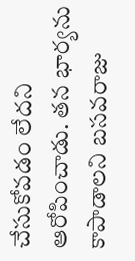చేసుకోవడం లేదని ఆరోపించాడు. తన భార్యను కాపాడాలని బసవరాజు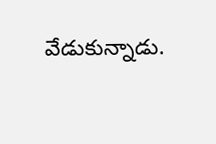వేడుకున్నాడు.